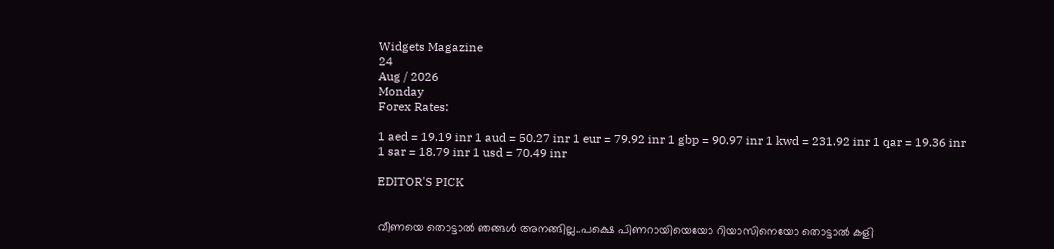Widgets Magazine
24
Aug / 2026
Monday
Forex Rates:

1 aed = 19.19 inr 1 aud = 50.27 inr 1 eur = 79.92 inr 1 gbp = 90.97 inr 1 kwd = 231.92 inr 1 qar = 19.36 inr 1 sar = 18.79 inr 1 usd = 70.49 inr

EDITOR'S PICK


വീണയെ തൊട്ടാൽ ഞങ്ങൾ അനങ്ങില്ല..പക്ഷെ പിണറായിയെയോ റിയാസിനെയോ തൊട്ടാൽ കളി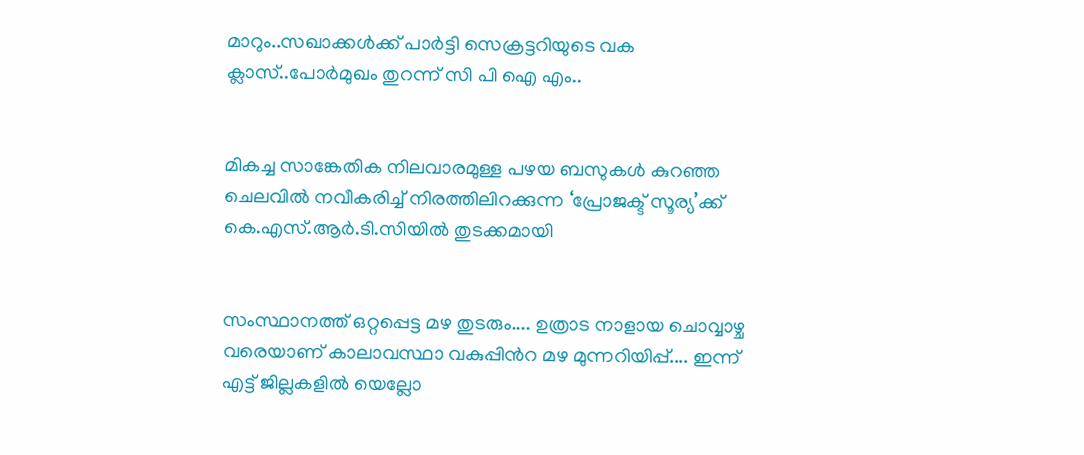മാറും..സഖാക്കൾക്ക് പാർട്ടി സെക്രട്ടറിയുടെ വക ക്ലാസ്..പോർമുഖം തുറന്ന് സി പി ഐ എം..


മികച്ച സാങ്കേതിക നിലവാരമുള്ള പഴയ ബസുകൾ കുറഞ്ഞ ചെലവിൽ നവീകരിച്ച് നിരത്തിലിറക്കുന്ന ‘പ്രോജക്ട് സൂര്യ’ക്ക് കെ.എസ്.ആർ.ടി.സിയിൽ തുടക്കമായി


സംസ്ഥാനത്ത് ഒറ്റപ്പെട്ട മഴ തുടരും.... ഉത്രാട നാളായ ചൊവ്വാഴ്ച വരെയാണ് കാലാവസ്ഥാ വകുപ്പിൻറ മഴ മുന്നറിയിപ്പ്.... ഇന്ന് എട്ട് ജില്ലകളിൽ യെല്ലോ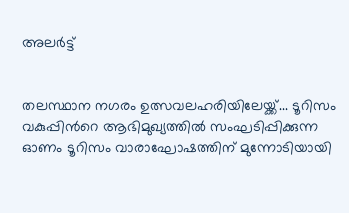അലർട്ട്


തലസ്ഥാന നഗരം ഉത്സവലഹരിയിലേയ്ക്ക്... ടൂറിസം വകുപ്പിന്‍റെ ആഭിമുഖ്യത്തില്‍ സംഘടിപ്പിക്കുന്ന ഓണം ടൂറിസം വാരാഘോഷത്തിന് മുന്നോടിയായി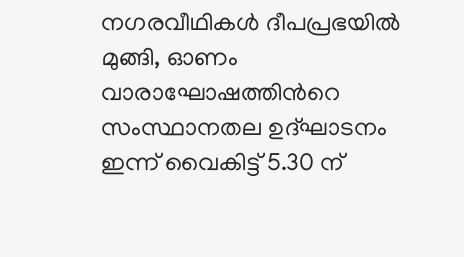നഗരവീഥികള്‍ ദീപപ്രഭയില്‍ മുങ്ങി, ഓണം വാരാഘോഷത്തിന്‍റെ സംസ്ഥാനതല ഉദ്ഘാടനം ഇന്ന് വൈകിട്ട് 5.30 ന്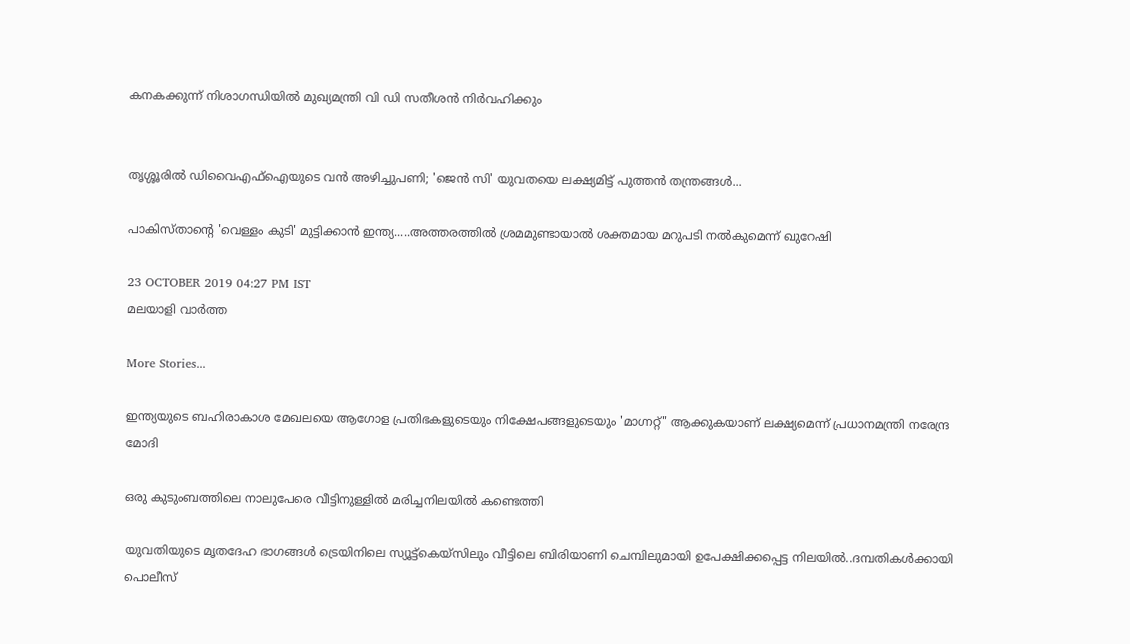കനകക്കുന്ന് നിശാഗന്ധിയില്‍ മുഖ്യമന്ത്രി വി ഡി സതീശന്‍ നിര്‍വഹിക്കും


തൃശ്ശൂരിൽ ഡിവൈഎഫ്ഐയുടെ വൻ അഴിച്ചുപണി; 'ജെൻ സി' യുവതയെ ലക്ഷ്യമിട്ട് പുത്തൻ തന്ത്രങ്ങൾ...

പാകിസ്താന്‍റെ 'വെള്ളം കുടി' മുട്ടിക്കാന്‍ ഇന്ത്യ.....അത്തരത്തില്‍ ശ്രമമുണ്ടായാല്‍ ശക്തമായ മറുപടി നല്‍കുമെന്ന് ഖുറേഷി

23 OCTOBER 2019 04:27 PM IST
മലയാളി വാര്‍ത്ത

More Stories...

ഇന്ത്യയുടെ ബഹിരാകാശ മേഖലയെ ആഗോള പ്രതിഭകളുടെയും നിക്ഷേപങ്ങളുടെയും 'മാഗ്നറ്റ്" ആക്കുകയാണ് ലക്ഷ്യമെന്ന് പ്രധാനമന്ത്രി നരേന്ദ്ര മോദി

ഒരു കുടുംബത്തിലെ നാലുപേരെ വീട്ടിനുള്ളില്‍ മരിച്ചനിലയില്‍ കണ്ടെത്തി

യുവതിയുടെ മൃതദേഹ ഭാഗങ്ങൾ ട്രെയിനിലെ സ്യൂട്ട്കെയ്സിലും വീട്ടിലെ ബിരിയാണി ചെമ്പിലുമായി ഉപേക്ഷിക്കപ്പെട്ട നിലയിൽ..ദമ്പതികൾക്കായി പൊലീസ്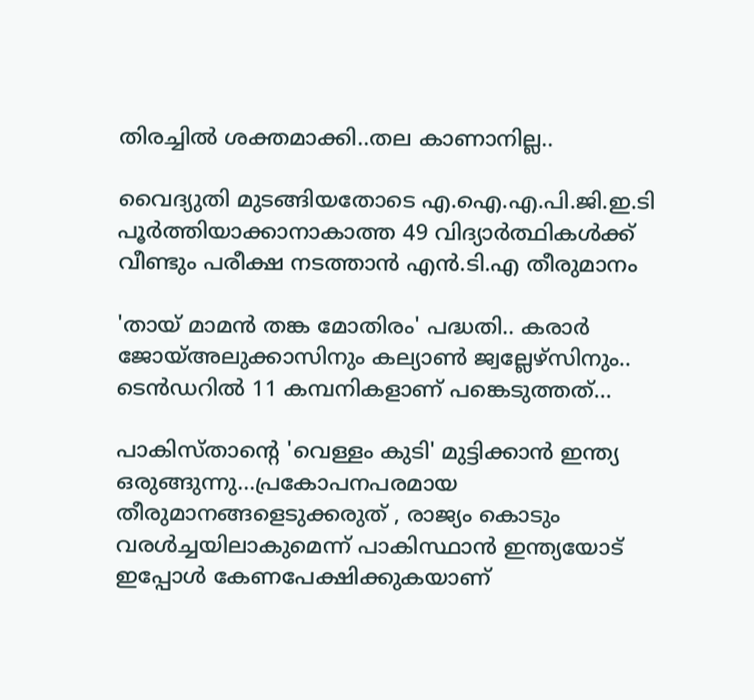തിരച്ചിൽ ശക്തമാക്കി..തല കാണാനില്ല..

വൈദ്യുതി മുടങ്ങിയതോടെ എ.ഐ.എ.പി.ജി.ഇ.ടി പൂർത്തിയാക്കാനാകാത്ത 49 വിദ്യാർത്ഥികൾക്ക് വീണ്ടും പരീക്ഷ നടത്താൻ എൻ.ടി.എ തീരുമാനം

'തായ് മാമൻ തങ്ക മോതിരം' പദ്ധതി.. കരാർ ജോയ്അലുക്കാസിനും കല്യാൺ ജ്വല്ലേഴ്സിനും.. ടെൻഡറിൽ 11 കമ്പനികളാണ് പങ്കെടുത്തത്...

പാകിസ്താന്‍റെ 'വെള്ളം കുടി' മുട്ടിക്കാന്‍ ഇന്ത്യ ഒരുങ്ങുന്നു...പ്രകോപനപരമായ തീരുമാനങ്ങളെടുക്കരുത് , രാജ്യം കൊടും വരൾച്ചയിലാകുമെന്ന് പാകിസ്ഥാൻ ഇന്ത്യയോട് ഇപ്പോൾ കേണപേക്ഷിക്കുകയാണ്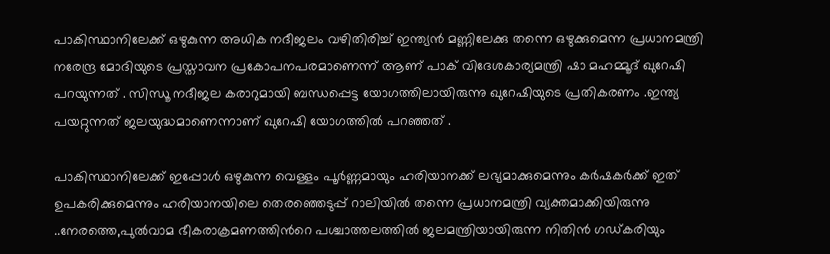പാകിസ്ഥാനിലേക്ക് ഒഴുകുന്ന അധിക നദീജലം വഴിതിരിച്ച് ഇന്ത്യന്‍ മണ്ണിലേക്കു തന്നെ ഒഴുക്കുമെന്ന പ്രധാനമന്ത്രി നരേന്ദ്ര മോദിയുടെ പ്രസ്താവന പ്രകോപനപരമാണെന്ന് ആണ് പാക് വിദേശകാര്യമന്ത്രി ഷാ മഹമ്മൂദ് ഖുറേഷി പറയുന്നത് . സിന്ധൂ നദീജല കരാറുമായി ബന്ധപ്പെട്ട യോഗത്തിലായിരുന്നു ഖുറേഷിയുടെ പ്രതികരണം .ഇന്ത്യ പയറ്റുന്നത് ജലയുദ്ധമാണെന്നാണ് ഖുറേഷി യോഗത്തിൽ പറഞ്ഞത് .

പാകിസ്ഥാനിലേക്ക് ഇപ്പോൾ ഒഴുകുന്ന വെള്ളം പൂര്‍ണ്ണമായും ഹരിയാനക്ക് ലഭ്യമാക്കുമെന്നും കര്‍ഷകര്‍ക്ക് ഇത് ഉപകരിക്കുമെന്നും ഹരിയാനയിലെ തെരഞ്ഞെടുപ്പ് റാലിയിൽ തന്നെ പ്രധാനമന്ത്രി വ്യക്തമാക്കിയിരുന്നു ..നേരത്തെ,പുല്‍വാമ ഭീകരാക്രമണത്തിന്‍റെ പശ്ചാത്തലത്തിൽ ജലമന്ത്രിയായിരുന്ന നിതിന്‍ ഗഡ്കരിയും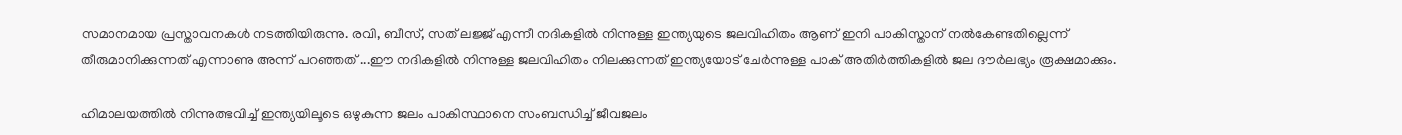സമാനമായ പ്രസ്താവനകള്‍ നടത്തിയിരുന്നു. രവി, ബീസ്, സത് ലജ്ജ് എന്നീ നദികളില്‍ നിന്നുള്ള ഇന്ത്യയുടെ ജലവിഹിതം ആണ് ഇനി പാകിസ്താന് നൽകേണ്ടതില്ലെന്ന് തീരുമാനിക്കുന്നത് എന്നാണു അന്ന് പറഞ്ഞത് ...ഈ നദികളില്‍ നിന്നുള്ള ജലവിഹിതം നിലക്കുന്നത് ഇന്ത്യയോട് ചേര്‍ന്നുള്ള പാക് അതിര്‍ത്തികളില്‍ ജല ദൗര്‍ലഭ്യം രൂക്ഷമാക്കും.

ഹിമാലയത്തിൽ നിന്നുത്ഭവിച്ച് ഇന്ത്യയിലൂടെ ഒഴുകുന്ന ജലം പാകിസ്ഥാനെ സംബന്ധിച്ച് ജീവജലം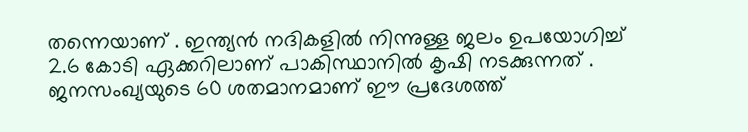തന്നെയാണ് . ഇന്ത്യൻ നദികളിൽ നിന്നുള്ള ജലം ഉപയോഗിച്ച് 2.6 കോടി ഏക്കറിലാണ് പാകിസ്ഥാനിൽ കൃഷി നടക്കുന്നത് . ജനസംഖ്യയുടെ 60 ശതമാനമാണ് ഈ പ്രദേശത്ത്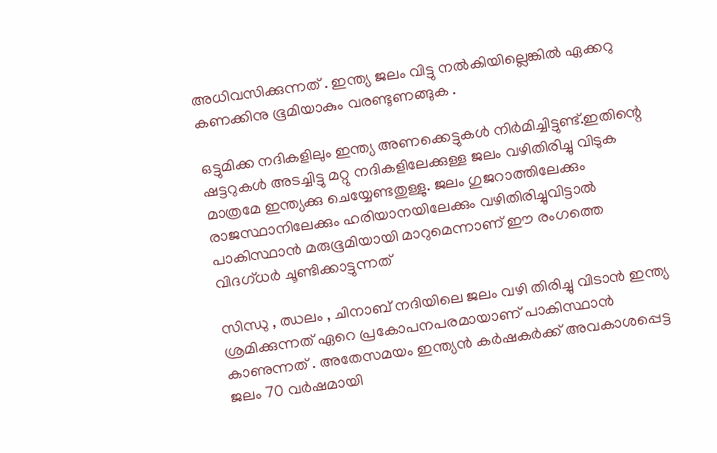അധിവസിക്കുന്നത് . ഇന്ത്യ ജലം വിട്ടു നൽകിയില്ലെങ്കിൽ ഏക്കറു കണക്കിനു ഭൂമിയാകും വരണ്ടുണങ്ങുക .

ഒട്ടുമിക്ക നദികളിലും ഇന്ത്യ അണക്കെട്ടുകള്‍ നിര്‍മിച്ചിട്ടുണ്ട്.ഇതിന്റെ ഷട്ടറുകള്‍ അടച്ചിട്ടു മറ്റു നദികളിലേക്കുള്ള ജലം വഴിതിരിച്ചു വിടുക മാത്രമേ ഇന്ത്യക്കു ചെയ്യേണ്ടതുള്ളു. ജലം ഗുജറാത്തിലേക്കും രാജസ്ഥാനിലേക്കും ഹരിയാനയിലേക്കും വഴിതിരിച്ചുവിട്ടാല്‍ പാകിസ്ഥാന്‍ മരുഭൂമിയായി മാറുമെന്നാണ് ഈ രംഗത്തെ വിദഗ്ധര്‍ ചൂണ്ടിക്കാട്ടുന്നത്

സിന്ധു , ഝലം , ചിനാബ് നദിയിലെ ജലം വഴി തിരിച്ചു വിടാൻ ഇന്ത്യ ശ്രമിക്കുന്നത് ഏറെ പ്രകോപനപരമായാണ് പാകിസ്ഥാൻ കാണുന്നത് . അതേസമയം ഇന്ത്യൻ കർഷകർക്ക് അവകാശപ്പെട്ട ജലം 70 വർഷമായി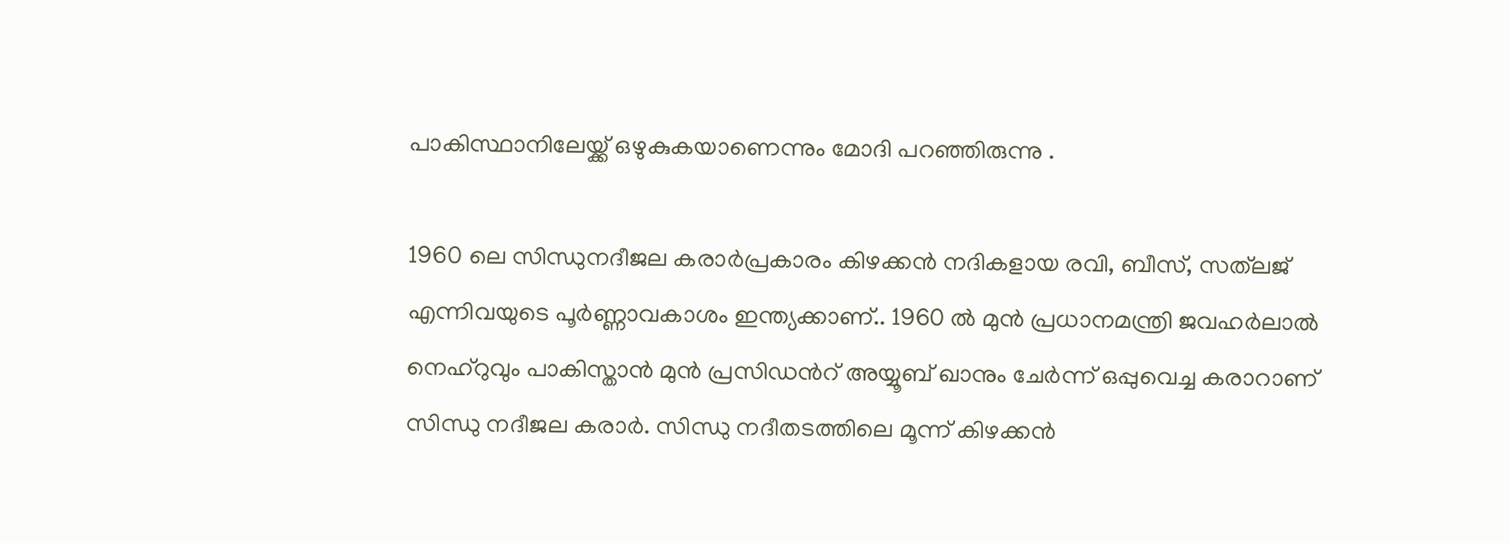പാകിസ്ഥാനിലേയ്ക്ക് ഒഴുകുകയാണെന്നും മോദി പറഞ്ഞിരുന്നു .

1960 ലെ സിന്ധുനദീജല കരാര്‍പ്രകാരം കിഴക്കന്‍ നദികളായ രവി, ബീസ്, സത്‌ലജ് എന്നിവയുടെ പൂര്‍ണ്ണാവകാശം ഇന്ത്യക്കാണ്.. 1960 ൽ മുൻ പ്രധാനമന്ത്രി ജവഹർലാൽ നെഹ്റുവും പാകിസ്താൻ മുൻ പ്രസിഡന്‍റ് അയ്യൂബ് ഖാനും ചേർന്ന് ഒപ്പുവെച്ച കരാറാണ് സിന്ധു നദീജല കരാർ. സിന്ധു നദീതടത്തിലെ മൂന്ന് കിഴക്കൻ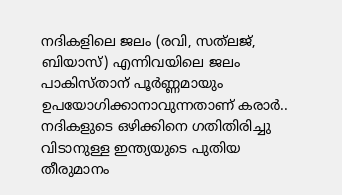നദികളിലെ ജലം (രവി, സത്‌ലജ്, ബിയാസ്) എന്നിവയിലെ ജലം പാകിസ്താന് പൂർണ്ണമായും ഉപയോഗിക്കാനാവുന്നതാണ് കരാർ.. നദികളുടെ ഒഴിക്കിനെ ഗതിതിരിച്ചു വിടാനുള്ള ഇന്ത്യയുടെ പുതിയ തീരുമാനം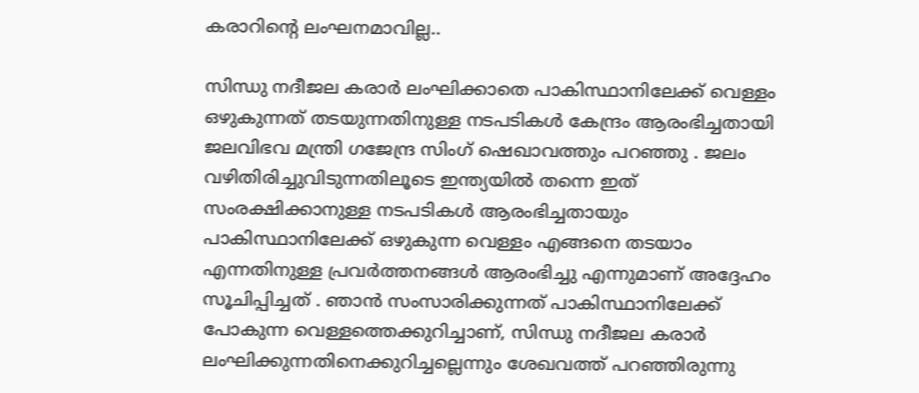കരാറിന്‍റെ ലംഘനമാവില്ല..

സിന്ധു നദീജല കരാര്‍ ലംഘിക്കാതെ പാകിസ്ഥാനിലേക്ക് വെള്ളം ഒഴുകുന്നത് തടയുന്നതിനുള്ള നടപടികള്‍ കേന്ദ്രം ആരംഭിച്ചതായി ജലവിഭവ മന്ത്രി ഗജേന്ദ്ര സിംഗ് ഷെഖാവത്തും പറഞ്ഞു . ജലം വഴിതിരിച്ചുവിടുന്നതിലൂടെ ഇന്ത്യയില്‍ തന്നെ ഇത് സംരക്ഷിക്കാനുള്ള നടപടികള്‍ ആരംഭിച്ചതായും പാകിസ്ഥാനിലേക്ക് ഒഴുകുന്ന വെള്ളം എങ്ങനെ തടയാം എന്നതിനുള്ള പ്രവര്‍ത്തനങ്ങള്‍ ആരംഭിച്ചു എന്നുമാണ് അദ്ദേഹം സൂചിപ്പിച്ചത് . ഞാന്‍ സംസാരിക്കുന്നത് പാകിസ്ഥാനിലേക്ക് പോകുന്ന വെള്ളത്തെക്കുറിച്ചാണ്, സിന്ധു നദീജല കരാര്‍ ലംഘിക്കുന്നതിനെക്കുറിച്ചല്ലെന്നും ശേഖവത്ത് പറഞ്ഞിരുന്നു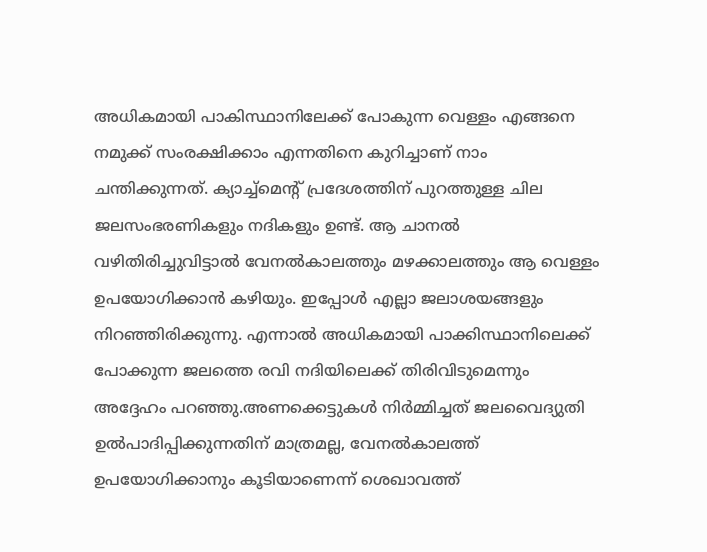അധികമായി പാകിസ്ഥാനിലേക്ക് പോകുന്ന വെള്ളം എങ്ങനെ നമുക്ക് സംരക്ഷിക്കാം എന്നതിനെ കുറിച്ചാണ് നാം ചന്തിക്കുന്നത്. ക്യാച്ച്‌മെന്റ് പ്രദേശത്തിന് പുറത്തുള്ള ചില ജലസംഭരണികളും നദികളും ഉണ്ട്. ആ ചാനല്‍ വഴിതിരിച്ചുവിട്ടാല്‍ വേനല്‍കാലത്തും മഴക്കാലത്തും ആ വെള്ളം ഉപയോഗിക്കാന്‍ കഴിയും. ഇപ്പോള്‍ എല്ലാ ജലാശയങ്ങളും നിറഞ്ഞിരിക്കുന്നു. എന്നാല്‍ അധികമായി പാക്കിസ്ഥാനിലെക്ക് പോക്കുന്ന ജലത്തെ രവി നദിയിലെക്ക് തിരിവിടുമെന്നും അദ്ദേഹം പറഞ്ഞു.അണക്കെട്ടുകള്‍ നിര്‍മ്മിച്ചത് ജലവൈദ്യുതി ഉല്‍പാദിപ്പിക്കുന്നതിന് മാത്രമല്ല, വേനല്‍കാലത്ത് ഉപയോഗിക്കാനും കൂടിയാണെന്ന് ശെഖാവത്ത്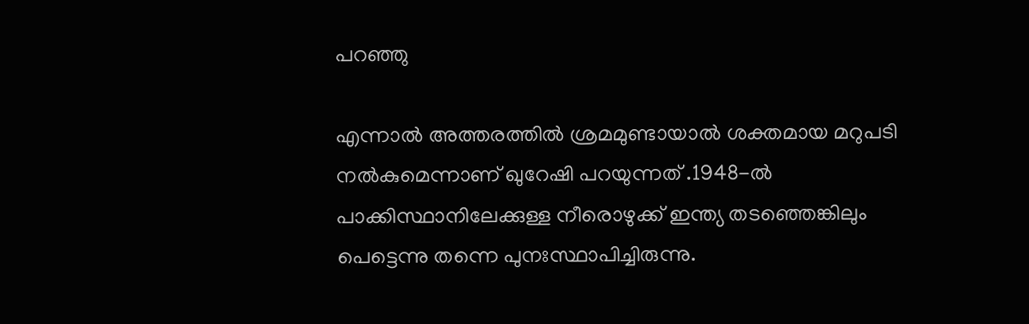പറഞ്ഞു

എന്നാൽ അത്തരത്തില്‍ ശ്രമമുണ്ടായാല്‍ ശക്തമായ മറുപടി നല്‍കുമെന്നാണ് ഖുറേഷി പറയുന്നത് .1948-ല്‍ പാക്കിസ്ഥാനിലേക്കുള്ള നീരൊഴുക്ക് ഇന്ത്യ തടഞ്ഞെങ്കിലും പെട്ടെന്നു തന്നെ പുനഃസ്ഥാപിച്ചിരുന്നു.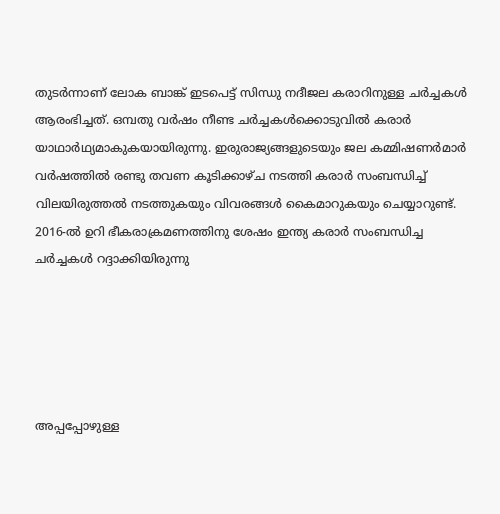തുടര്‍ന്നാണ് ലോക ബാങ്ക് ഇടപെട്ട് സിന്ധു നദീജല കരാറിനുള്ള ചര്‍ച്ചകള്‍ ആരംഭിച്ചത്. ഒമ്പതു വര്‍ഷം നീണ്ട ചര്‍ച്ചകള്‍ക്കൊടുവില്‍ കരാര്‍ യാഥാര്‍ഥ്യമാകുകയായിരുന്നു. ഇരുരാജ്യങ്ങളുടെയും ജല കമ്മിഷണര്‍മാര്‍ വര്‍ഷത്തില്‍ രണ്ടു തവണ കൂടിക്കാഴ്ച നടത്തി കരാര്‍ സംബന്ധിച്ച് വിലയിരുത്തല്‍ നടത്തുകയും വിവരങ്ങള്‍ കൈമാറുകയും ചെയ്യാറുണ്ട്. 2016-ല്‍ ഉറി ഭീകരാക്രമണത്തിനു ശേഷം ഇന്ത്യ കരാര്‍ സംബന്ധിച്ച ചര്‍ച്ചകള്‍ റദ്ദാക്കിയിരുന്നു





അപ്പപ്പോഴുള്ള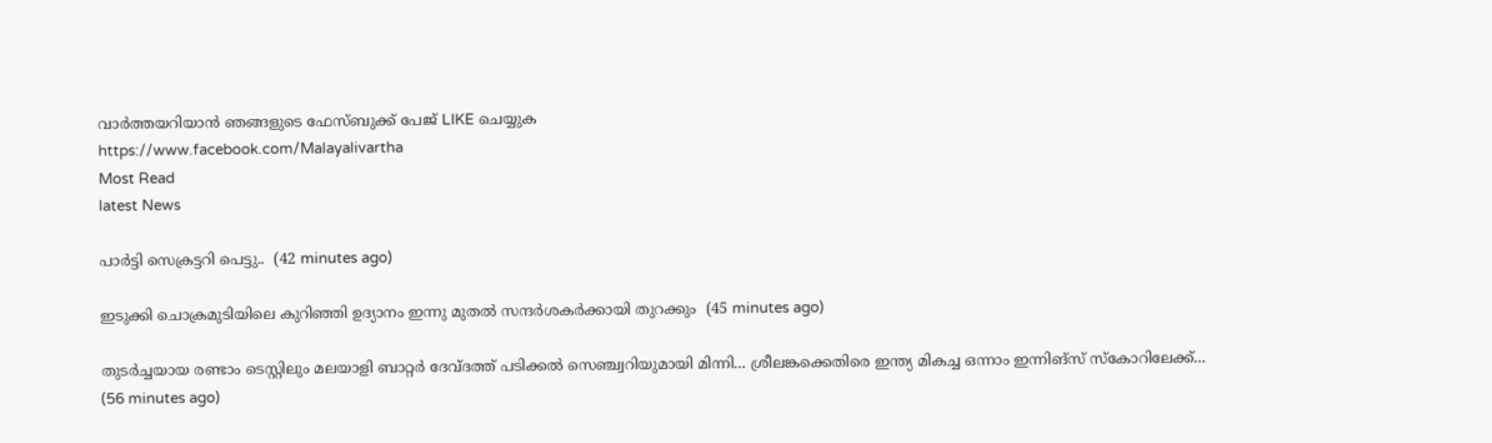വാര്‍ത്തയറിയാന്‍ ഞങ്ങളുടെ ഫേസ്‌ബുക്ക്‌ പേജ് LIKE ചെയ്യുക
https://www.facebook.com/Malayalivartha
Most Read
latest News

പാർട്ടി സെക്രട്ടറി പെട്ടു..  (42 minutes ago)

ഇടുക്കി ചൊക്രമുടിയിലെ കുറിഞ്ഞി ഉദ്യാനം ഇന്നു മുതൽ സന്ദർശകർക്കായി തുറക്കും  (45 minutes ago)

തുടർച്ചയായ രണ്ടാം ടെസ്റ്റിലും മലയാളി ബാറ്റർ ദേവ്ദത്ത് പടിക്കൽ സെഞ്ച്വറിയുമായി മിന്നി... ശ്രീലങ്കക്കെതിരെ ഇന്ത്യ മികച്ച ഒന്നാം ഇന്നിങ്സ് സ്കോറിലേക്ക്...  (56 minutes ago)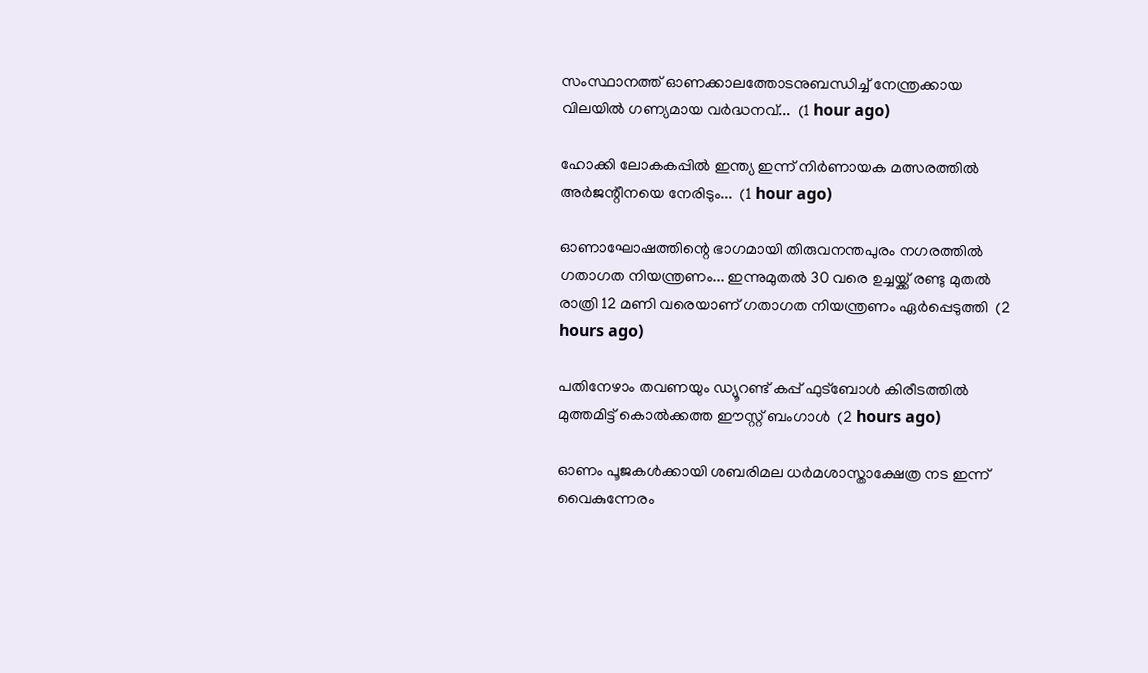സംസ്ഥാനത്ത് ഓണക്കാലത്തോടനുബന്ധിച്ച് നേന്ത്രക്കായ വിലയില്‍ ഗണ്യമായ വര്‍ദ്ധനവ്...  (1 hour ago)

ഹോക്കി ലോകകപ്പില്‍ ഇന്ത്യ ഇന്ന് നിര്‍ണായക മത്സരത്തില്‍ അര്‍ജന്റീനയെ നേരിടും...  (1 hour ago)

ഓണാഘോഷത്തിന്റെ ഭാഗമായി തിരുവനന്തപുരം നഗരത്തില്‍ ഗതാഗത നിയന്ത്രണം... ഇന്നുമുതല്‍ 30 വരെ ഉച്ചയ്ക്ക് രണ്ടു മുതല്‍ രാത്രി 12 മണി വരെയാണ് ഗതാഗത നിയന്ത്രണം ഏര്‍പ്പെടുത്തി  (2 hours ago)

പതിനേഴാം തവണയും ഡ്യൂറണ്ട് കപ്പ് ഫുട്ബോൾ കിരീടത്തിൽ മുത്തമിട്ട് കൊൽക്കത്ത ഈസ്റ്റ് ബംഗാൾ  (2 hours ago)

ഓണം പൂജകൾക്കായി ശബരിമല ധർമശാസ്താക്ഷേത്ര നട ഇന്ന് വൈകുന്നേരം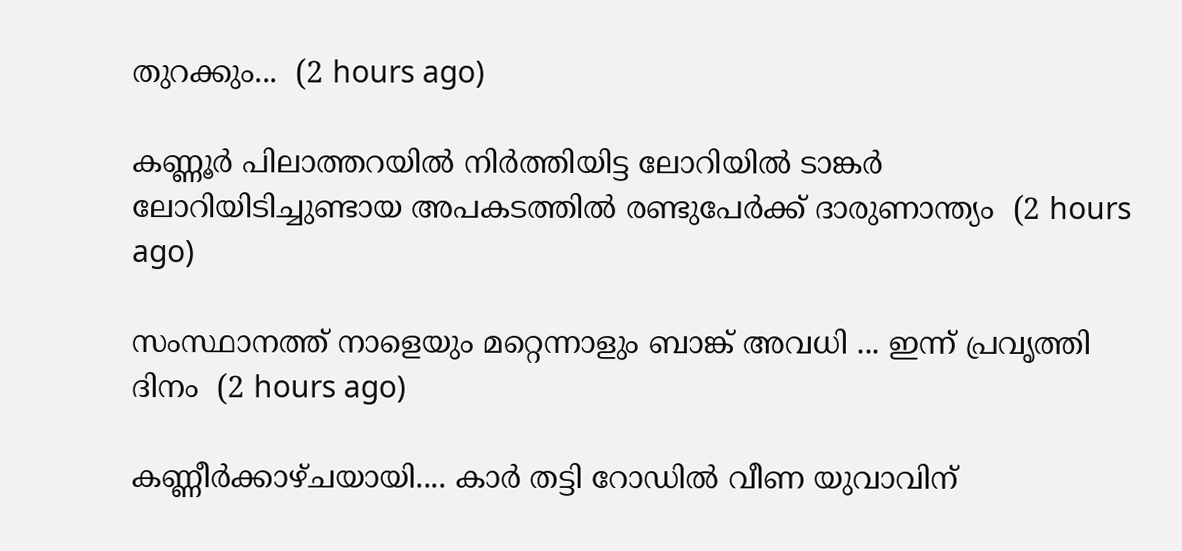തുറക്കും...  (2 hours ago)

കണ്ണൂർ പിലാത്തറയിൽ നിർത്തിയിട്ട ലോറിയിൽ ടാങ്കർ ലോറിയിടിച്ചുണ്ടായ അപകടത്തിൽ രണ്ടുപേർക്ക് ദാരുണാന്ത്യം  (2 hours ago)

സംസ്ഥാനത്ത് നാളെയും മറ്റെന്നാളും ബാങ്ക് അവധി ... ഇന്ന് പ്രവൃത്തി ദിനം  (2 hours ago)

കണ്ണീർക്കാഴ്ചയായി.... കാർ തട്ടി റോഡിൽ വീണ യുവാവിന്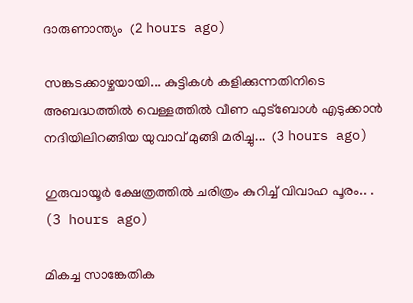ദാരുണാന്ത്യം  (2 hours ago)

സങ്കടക്കാഴ്ചയായി... കുട്ടികൾ കളിക്കുന്നതിനിടെ അബദ്ധത്തിൽ വെള്ളത്തിൽ വീണ ഫുട്ബോൾ എടുക്കാൻ നദിയിലിറങ്ങിയ യുവാവ് മുങ്ങി മരിച്ചു...  (3 hours ago)

ഗുരുവായൂർ ക്ഷേത്രത്തിൽ ചരിത്രം കുറിച്ച് വിവാഹ പൂരം.. .  (3 hours ago)

മികച്ച സാങ്കേതിക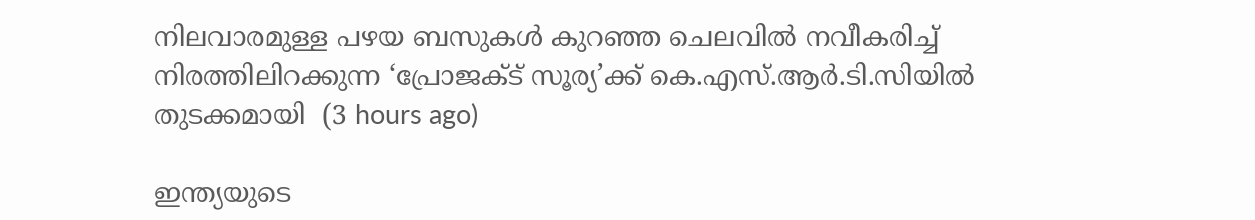നിലവാരമുള്ള പഴയ ബസുകൾ കുറഞ്ഞ ചെലവിൽ നവീകരിച്ച് നിരത്തിലിറക്കുന്ന ‘പ്രോജക്ട് സൂര്യ’ക്ക് കെ.എസ്.ആർ.ടി.സിയിൽ തുടക്കമായി  (3 hours ago)

ഇന്ത്യയുടെ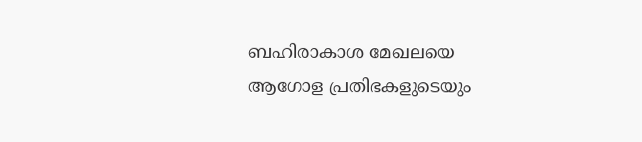ബഹിരാകാശ മേഖലയെ ആഗോള പ്രതിഭകളുടെയും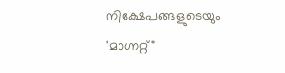നിക്ഷേപങ്ങളുടെയും 'മാഗ്നറ്റ്"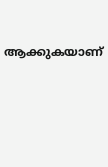ആക്കുകയാണ്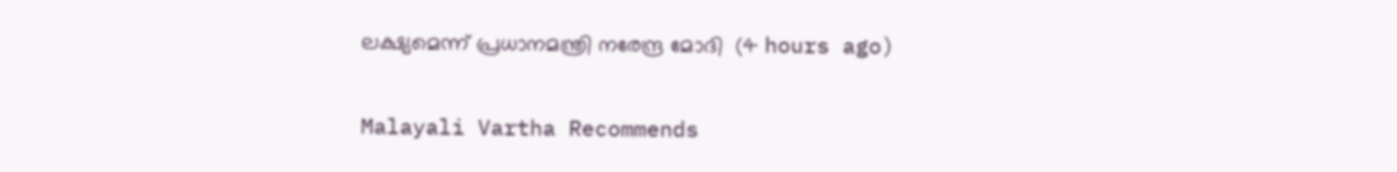ലക്ഷ്യമെന്ന് പ്രധാനമന്ത്രി നരേന്ദ്ര മോദി  (4 hours ago)

Malayali Vartha Recommends